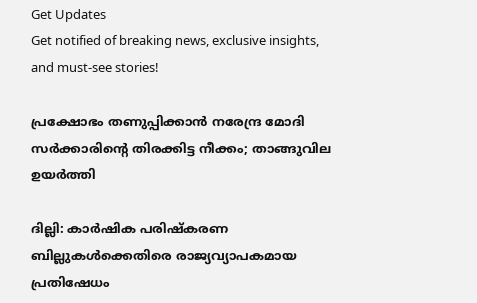Get Updates
Get notified of breaking news, exclusive insights, and must-see stories!

പ്രക്ഷോഭം തണുപ്പിക്കാന്‍ നരേന്ദ്ര മോദി സര്‍ക്കാരിന്റെ തിരക്കിട്ട നീക്കം; താങ്ങുവില ഉയര്‍ത്തി

ദില്ലി: കാര്‍ഷിക പരിഷ്‌കരണ ബില്ലുകള്‍ക്കെതിരെ രാജ്യവ്യാപകമായ പ്രതിഷേധം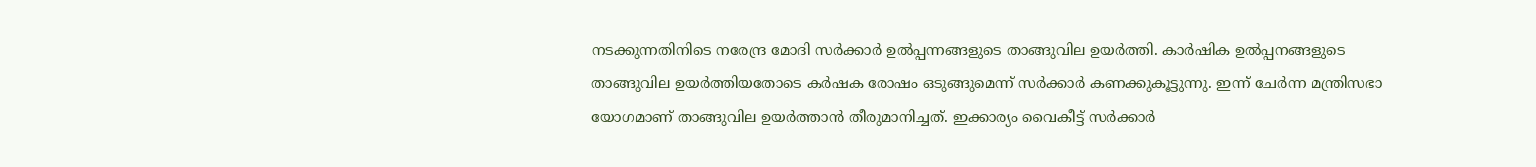നടക്കുന്നതിനിടെ നരേന്ദ്ര മോദി സര്‍ക്കാര്‍ ഉല്‍പ്പന്നങ്ങളുടെ താങ്ങുവില ഉയര്‍ത്തി. കാര്‍ഷിക ഉല്‍പ്പനങ്ങളുടെ താങ്ങുവില ഉയര്‍ത്തിയതോടെ കര്‍ഷക രോഷം ഒടുങ്ങുമെന്ന് സര്‍ക്കാര്‍ കണക്കുകൂട്ടുന്നു. ഇന്ന് ചേര്‍ന്ന മന്ത്രിസഭാ യോഗമാണ് താങ്ങുവില ഉയര്‍ത്താന്‍ തീരുമാനിച്ചത്. ഇക്കാര്യം വൈകീട്ട് സര്‍ക്കാര്‍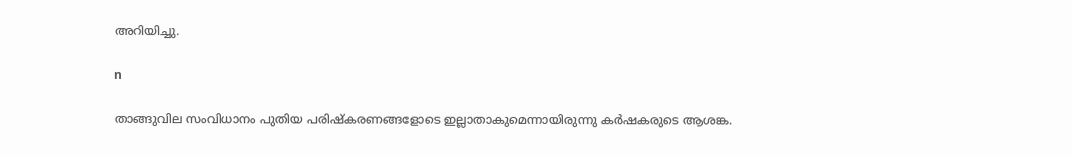അറിയിച്ചു.

n

താങ്ങുവില സംവിധാനം പുതിയ പരിഷ്‌കരണങ്ങളോടെ ഇല്ലാതാകുമെന്നായിരുന്നു കര്‍ഷകരുടെ ആശങ്ക.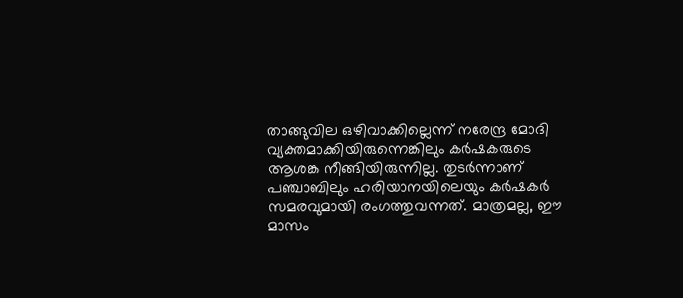താങ്ങുവില ഒഴിവാക്കില്ലെന്ന് നരേന്ദ്ര മോദി വ്യക്തമാക്കിയിരുന്നെങ്കിലും കര്‍ഷകരുടെ ആശങ്ക നീങ്ങിയിരുന്നില്ല. തുടര്‍ന്നാണ് പഞ്ചാബിലും ഹരിയാനയിലെയും കര്‍ഷകര്‍ സമരവുമായി രംഗത്തുവന്നത്. മാത്രമല്ല, ഈ മാസം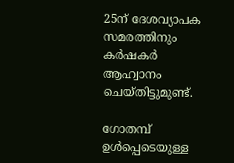25ന് ദേശവ്യാപക സമരത്തിനും കര്‍ഷകര്‍ ആഹ്വാനം ചെയ്തിട്ടുമുണ്ട്.

ഗോതമ്പ് ഉള്‍പ്പെടെയുള്ള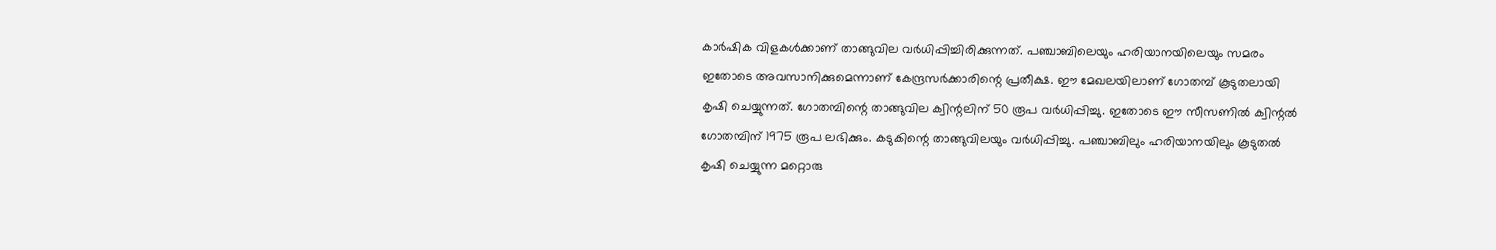കാര്‍ഷിക വിളകള്‍ക്കാണ് താങ്ങുവില വര്‍ധിപ്പിച്ചിരിക്കുന്നത്. പഞ്ചാബിലെയും ഹരിയാനയിലെയും സമരം ഇതോടെ അവസാനിക്കുമെന്നാണ് കേന്ദ്രസര്‍ക്കാരിന്റെ പ്രതീക്ഷ. ഈ മേഖലയിലാണ് ഗോതമ്പ് കൂടുതലായി കൃഷി ചെയ്യുന്നത്. ഗോതമ്പിന്റെ താങ്ങുവില ക്വിന്റലിന് 50 രൂപ വര്‍ധിപ്പിച്ചു. ഇതോടെ ഈ സീസണില്‍ ക്വിന്റല്‍ ഗോതമ്പിന് 1975 രൂപ ലഭിക്കും. കടുകിന്റെ താങ്ങുവിലയും വര്‍ധിപ്പിച്ചു. പഞ്ചാബിലും ഹരിയാനയിലും കൂടുതല്‍ കൃഷി ചെയ്യുന്ന മറ്റൊരു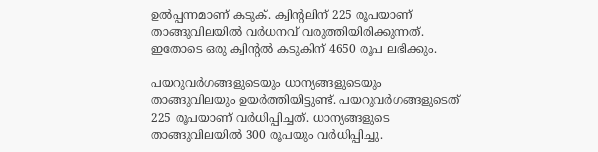ഉല്‍പ്പന്നമാണ് കടുക്. ക്വിന്റലിന് 225 രൂപയാണ് താങ്ങുവിലയില്‍ വര്‍ധനവ് വരുത്തിയിരിക്കുന്നത്. ഇതോടെ ഒരു ക്വിന്റല്‍ കടുകിന് 4650 രൂപ ലഭിക്കും.

പയറുവര്‍ഗങ്ങളുടെയും ധാന്യങ്ങളുടെയും താങ്ങുവിലയും ഉയര്‍ത്തിയിട്ടുണ്ട്. പയറുവര്‍ഗങ്ങളുടെത് 225 രൂപയാണ് വര്‍ധിപ്പിച്ചത്. ധാന്യങ്ങളുടെ താങ്ങുവിലയില്‍ 300 രൂപയും വര്‍ധിപ്പിച്ചു.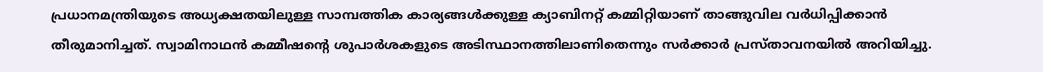പ്രധാനമന്ത്രിയുടെ അധ്യക്ഷതയിലുള്ള സാമ്പത്തിക കാര്യങ്ങള്‍ക്കുള്ള ക്യാബിനറ്റ് കമ്മിറ്റിയാണ് താങ്ങുവില വര്‍ധിപ്പിക്കാന്‍ തീരുമാനിച്ചത്. സ്വാമിനാഥന്‍ കമ്മീഷന്റെ ശുപാര്‍ശകളുടെ അടിസ്ഥാനത്തിലാണിതെന്നും സര്‍ക്കാര്‍ പ്രസ്താവനയില്‍ അറിയിച്ചു.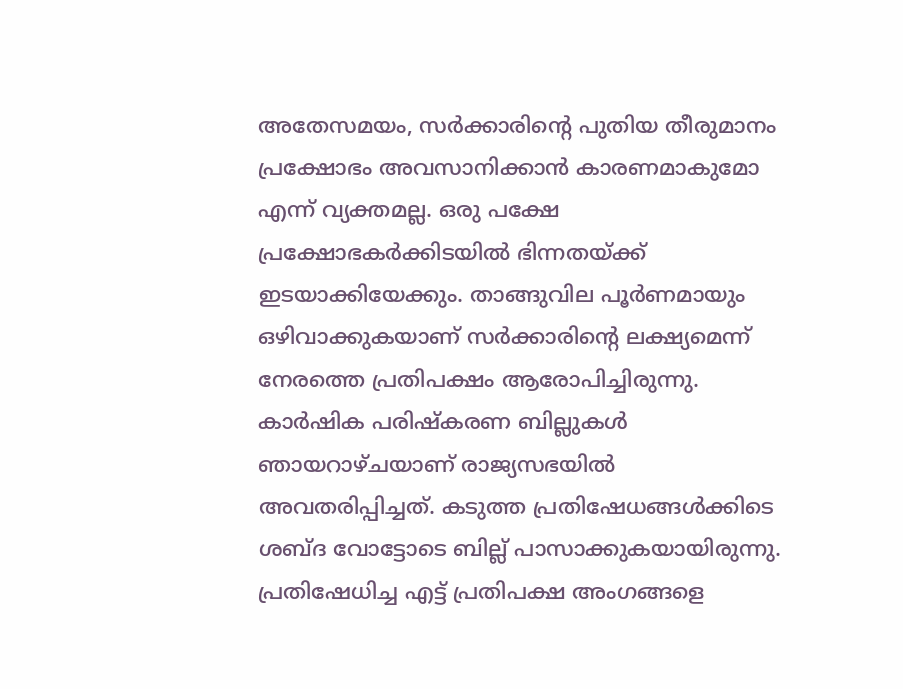അതേസമയം, സര്‍ക്കാരിന്റെ പുതിയ തീരുമാനം പ്രക്ഷോഭം അവസാനിക്കാന്‍ കാരണമാകുമോ എന്ന് വ്യക്തമല്ല. ഒരു പക്ഷേ പ്രക്ഷോഭകര്‍ക്കിടയില്‍ ഭിന്നതയ്ക്ക് ഇടയാക്കിയേക്കും. താങ്ങുവില പൂര്‍ണമായും ഒഴിവാക്കുകയാണ് സര്‍ക്കാരിന്റെ ലക്ഷ്യമെന്ന് നേരത്തെ പ്രതിപക്ഷം ആരോപിച്ചിരുന്നു. കാര്‍ഷിക പരിഷ്‌കരണ ബില്ലുകള്‍ ഞായറാഴ്ചയാണ് രാജ്യസഭയില്‍ അവതരിപ്പിച്ചത്. കടുത്ത പ്രതിഷേധങ്ങള്‍ക്കിടെ ശബ്ദ വോട്ടോടെ ബില്ല് പാസാക്കുകയായിരുന്നു. പ്രതിഷേധിച്ച എട്ട് പ്രതിപക്ഷ അംഗങ്ങളെ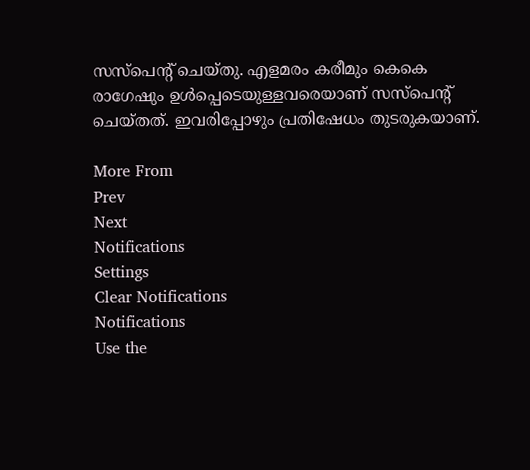സസ്‌പെന്റ് ചെയ്തു. എളമരം കരീമും കെകെ രാഗേഷും ഉള്‍പ്പെടെയുള്ളവരെയാണ് സസ്‌പെന്റ് ചെയ്തത്. ഇവരിപ്പോഴും പ്രതിഷേധം തുടരുകയാണ്.

More From
Prev
Next
Notifications
Settings
Clear Notifications
Notifications
Use the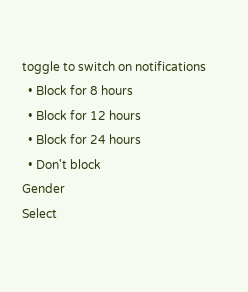toggle to switch on notifications
  • Block for 8 hours
  • Block for 12 hours
  • Block for 24 hours
  • Don't block
Gender
Select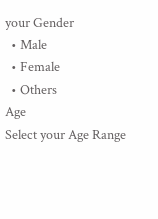your Gender
  • Male
  • Female
  • Others
Age
Select your Age Range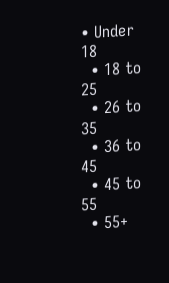• Under 18
  • 18 to 25
  • 26 to 35
  • 36 to 45
  • 45 to 55
  • 55+